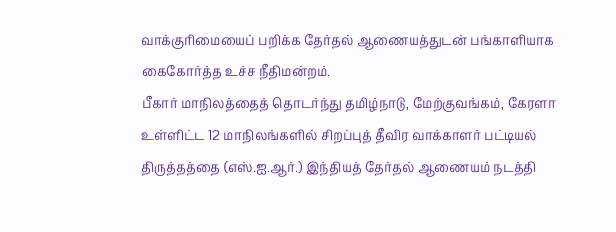வாக்குரிமையைப் பறிக்க தேர்தல் ஆணையத்துடன் பங்காளியாக கைகோர்த்த உச்ச நீதிமன்றம்.
பீகார் மாநிலத்தைத் தொடர்ந்து தமிழ்நாடு, மேற்குவங்கம், கேரளா உள்ளிட்ட 12 மாநிலங்களில் சிறப்புத் தீவிர வாக்காளர் பட்டியல் திருத்தத்தை (எஸ்.ஐ.ஆர்.) இந்தியத் தேர்தல் ஆணையம் நடத்தி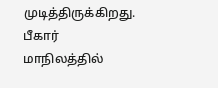முடித்திருக்கிறது. பீகார் மாநிலத்தில்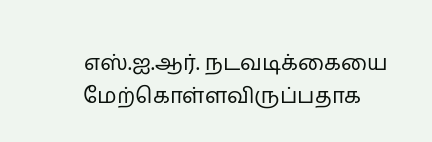எஸ்.ஐ.ஆர். நடவடிக்கையை மேற்கொள்ளவிருப்பதாக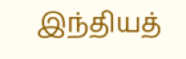இந்தியத்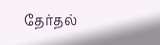தேர்தல்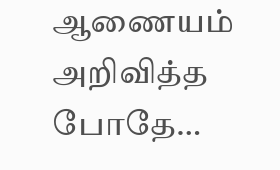ஆணையம் அறிவித்த போதே…